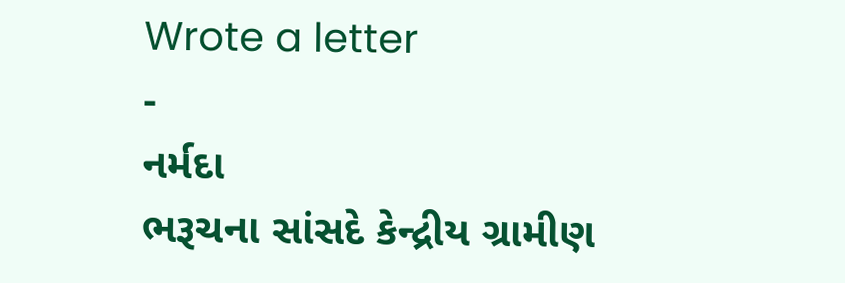Wrote a letter
-
નર્મદા
ભરૂચના સાંસદે કેન્દ્રીય ગ્રામીણ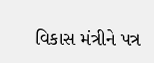વિકાસ મંત્રીને પત્ર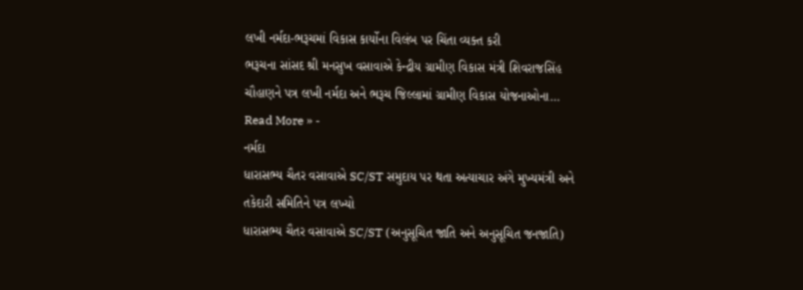લખી નર્મદા-ભરૂચમાં વિકાસ કાર્યોના વિલંબ પર ચિંતા વ્યક્ત કરી
ભરૂચના સાંસદ શ્રી મનસુખ વસાવાએ કેન્દ્રીય ગ્રામીણ વિકાસ મંત્રી શિવરાજસિંહ ચૌહાણને પત્ર લખી નર્મદા અને ભરૂચ જિલ્લામાં ગ્રામીણ વિકાસ યોજનાઓના…
Read More » -
નર્મદા
ધારાસભ્ય ચૈતર વસાવાએ SC/ST સમુદાય પર થતા અત્યાચાર અંગે મુખ્યમંત્રી અને તકેદારી સમિતિને પત્ર લખ્યો
ધારાસભ્ય ચૈતર વસાવાએ SC/ST (અનુસૂચિત જાતિ અને અનુસૂચિત જનજાતિ)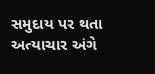સમુદાય પર થતા અત્યાચાર અંગે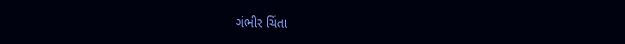ગંભીર ચિંતા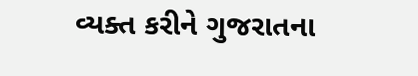વ્યક્ત કરીને ગુજરાતના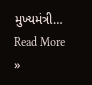મુખ્યમંત્રી…
Read More »